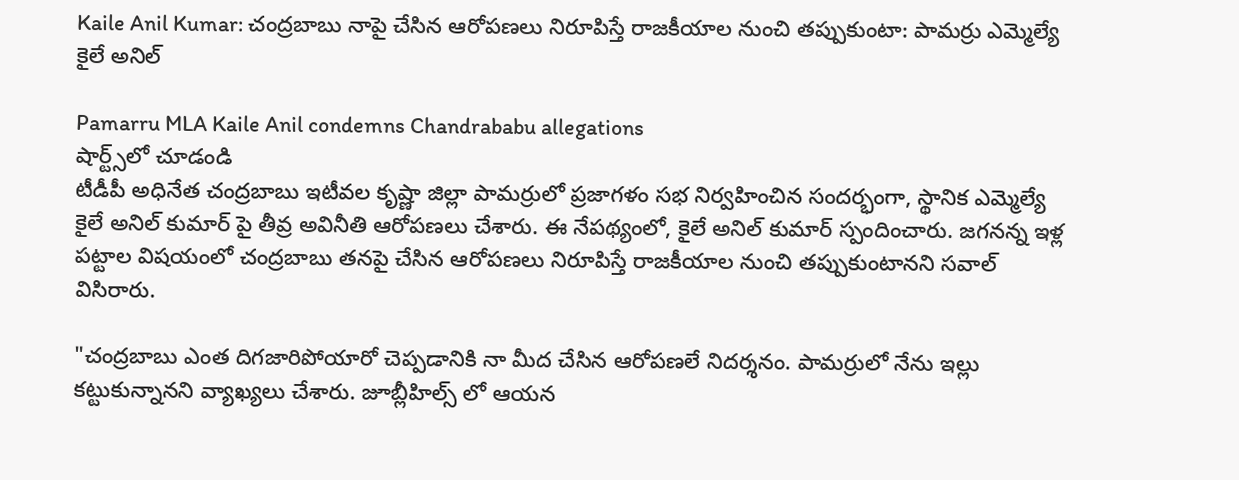Kaile Anil Kumar: చంద్రబాబు నాపై చేసిన ఆరోపణలు నిరూపిస్తే రాజకీయాల నుంచి తప్పుకుంటా: పామర్రు ఎమ్మెల్యే కైలే అనిల్

Pamarru MLA Kaile Anil condemns Chandrababu allegations
షార్ట్స్‌లో చూడండి
టీడీపీ అధినేత చంద్రబాబు ఇటీవల కృష్ణా జిల్లా పామర్రులో ప్రజాగళం సభ నిర్వహించిన సందర్భంగా, స్థానిక ఎమ్మెల్యే కైలే అనిల్ కుమార్ పై తీవ్ర అవినీతి ఆరోపణలు చేశారు. ఈ నేపథ్యంలో, కైలే అనిల్ కుమార్ స్పందించారు. జగనన్న ఇళ్ల పట్టాల విషయంలో చంద్రబాబు తనపై చేసిన ఆరోపణలు నిరూపిస్తే రాజకీయాల నుంచి తప్పుకుంటానని సవాల్ విసిరారు.

"చంద్రబాబు ఎంత దిగజారిపోయారో చెప్పడానికి నా మీద చేసిన ఆరోపణలే నిదర్శనం. పామర్రులో నేను ఇల్లు కట్టుకున్నానని వ్యాఖ్యలు చేశారు. జూబ్లీహిల్స్ లో ఆయన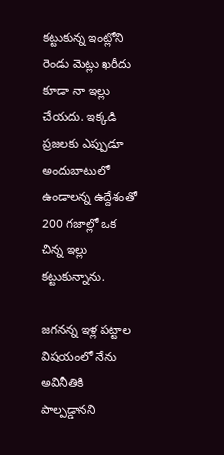కట్టుకున్న ఇంట్లోని రెండు మెట్లు ఖరీదు కూడా నా ఇల్లు చేయదు. ఇక్కడి ప్రజలకు ఎప్పుడూ అందుబాటులో ఉండాలన్న ఉద్దేశంతో 200 గజాల్లో ఒక చిన్న ఇల్లు కట్టుకున్నాను.

జగనన్న ఇళ్ల పట్టాల విషయంలో నేను అవినీతికి పాల్పడ్డానని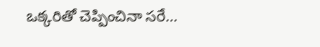ఒక్కరితో చెప్పించినా సరే...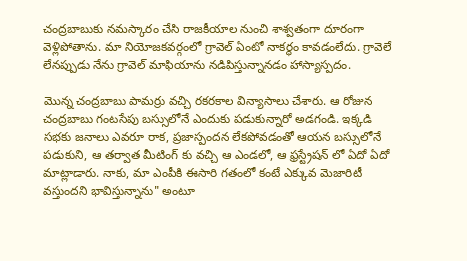చంద్రబాబుకు నమస్కారం చేసి రాజకీయాల నుంచి శాశ్వతంగా దూరంగా వెళ్లిపోతాను. మా నియోజకవర్గంలో గ్రావెల్ ఏంటో నాకర్థం కావడంలేదు. గ్రావెలే లేనప్పుడు నేను గ్రావెల్ మాఫియాను నడిపిస్తున్నానడం హాస్యాస్పదం.

మొన్న చంద్రబాబు పామర్రు వచ్చి రకరకాల విన్యాసాలు చేశారు. ఆ రోజున చంద్రబాబు గంటసేపు బస్సులోనే ఎందుకు పడుకున్నారో అడగండి. ఇక్కడి సభకు జనాలు ఎవరూ రాక, ప్రజాస్పందన లేకపోవడంతో ఆయన బస్సులోనే పడుకుని, ఆ తర్వాత మీటింగ్ కు వచ్చి ఆ ఎండలో, ఆ ఫ్రస్ట్రేషన్ లో ఏదో ఏదో మాట్లాడారు. నాకు, మా ఎంపీకి ఈసారి గతంలో కంటే ఎక్కువ మెజారిటీ వస్తుందని భావిస్తున్నాను" అంటూ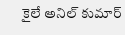కైలే అనిల్ కుమార్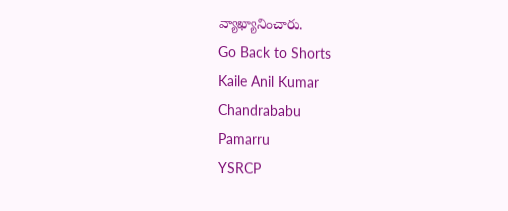వ్యాఖ్యానించారు.
Go Back to Shorts
Kaile Anil Kumar
Chandrababu
Pamarru
YSRCP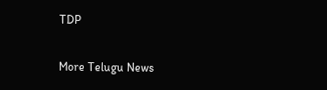TDP

More Telugu News